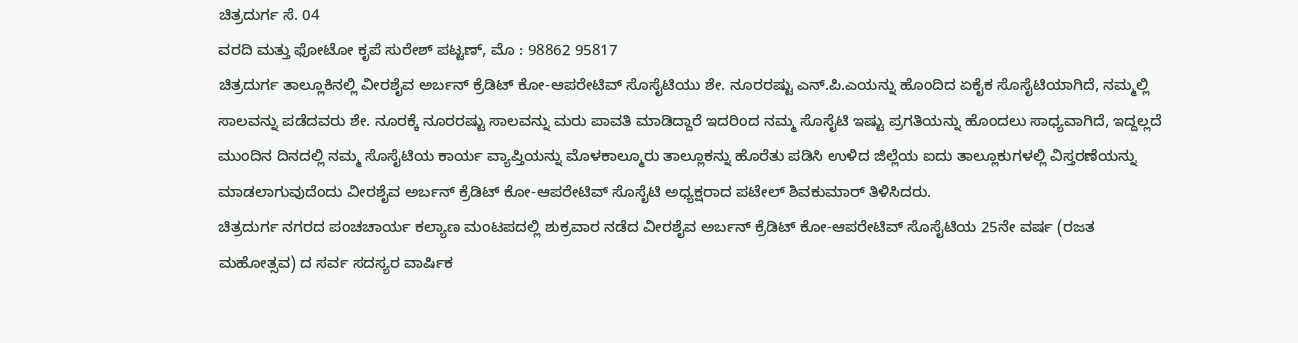ಚಿತ್ರದುರ್ಗ ಸೆ. 04
ವರದಿ ಮತ್ತು ಫೋಟೋ ಕೃಪೆ ಸುರೇಶ್ ಪಟ್ಟಣ್, ಮೊ : 98862 95817
ಚಿತ್ರದುರ್ಗ ತಾಲ್ಲೂಕಿನಲ್ಲಿ ವೀರಶೈವ ಅರ್ಬನ್ ಕ್ರೆಡಿಟ್ ಕೋ-ಆಪರೇಟಿವ್ ಸೊಸೈಟಿಯು ಶೇ. ನೂರರಷ್ಟು ಎನ್.ಪಿ.ಎಯನ್ನು ಹೊಂದಿದ ಏಕೈಕ ಸೊಸೈಟಿಯಾಗಿದೆ, ನಮ್ಮಲ್ಲಿ ಸಾಲವನ್ನು ಪಡೆದವರು ಶೇ. ನೂರಕ್ಕೆ ನೂರರಷ್ಟು ಸಾಲವನ್ನು ಮರು ಪಾವತಿ ಮಾಡಿದ್ದಾರೆ ಇದರಿಂದ ನಮ್ಮ ಸೊಸೈಟಿ ಇಷ್ಟು ಪ್ರಗತಿಯನ್ನು ಹೊಂದಲು ಸಾಧ್ಯವಾಗಿದೆ, ಇದ್ದಲ್ಲದೆ ಮುಂದಿನ ದಿನದಲ್ಲಿ ನಮ್ಮ ಸೊಸೈಟಿಯ ಕಾರ್ಯ ವ್ಯಾಪ್ತಿಯನ್ನು ಮೊಳಕಾಲ್ಮೂರು ತಾಲ್ಲೂಕನ್ನು ಹೊರೆತು ಪಡಿಸಿ ಉಳಿದ ಜಿಲ್ಲೆಯ ಐದು ತಾಲ್ಲೂಕುಗಳಲ್ಲಿ ವಿಸ್ತರಣೆಯನ್ನು ಮಾಡಲಾಗುವುದೆಂದು ವೀರಶೈವ ಅರ್ಬನ್ ಕ್ರೆಡಿಟ್ ಕೋ-ಆಪರೇಟಿವ್ ಸೊಸೈಟಿ ಅಧ್ಯಕ್ಷರಾದ ಪಟೇಲ್ ಶಿವಕುಮಾರ್ ತಿಳಿಸಿದರು.
ಚಿತ್ರದುರ್ಗ ನಗರದ ಪಂಚಚಾರ್ಯ ಕಲ್ಯಾಣ ಮಂಟಪದಲ್ಲಿ ಶುಕ್ರವಾರ ನಡೆದ ವೀರಶೈವ ಅರ್ಬನ್ ಕ್ರೆಡಿಟ್ ಕೋ-ಆಪರೇಟಿವ್ ಸೊಸೈಟಿಯ 25ನೇ ವರ್ಷ (ರಜತ ಮಹೋತ್ಸವ) ದ ಸರ್ವ ಸದಸ್ಯರ ವಾರ್ಷಿಕ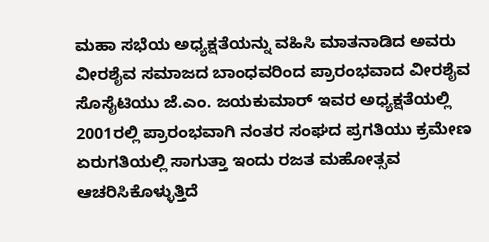ಮಹಾ ಸಭೆಯ ಅಧ್ಯಕ್ಷತೆಯನ್ನು ವಹಿಸಿ ಮಾತನಾಡಿದ ಅವರು ವೀರಶೈವ ಸಮಾಜದ ಬಾಂಧವರಿಂದ ಪ್ರಾರಂಭವಾದ ವೀರಶೈವ ಸೊಸೈಟಿಯು ಜೆ.ಎಂ. ಜಯಕುಮಾರ್ ಇವರ ಅಧ್ಯಕ್ಷತೆಯಲ್ಲಿ 2001ರಲ್ಲಿ ಪ್ರಾರಂಭವಾಗಿ ನಂತರ ಸಂಘದ ಪ್ರಗತಿಯು ಕ್ರಮೇಣ ಏರುಗತಿಯಲ್ಲಿ ಸಾಗುತ್ತಾ ಇಂದು ರಜತ ಮಹೋತ್ಸವ ಆಚರಿಸಿಕೊಳ್ಳುತ್ತಿದೆ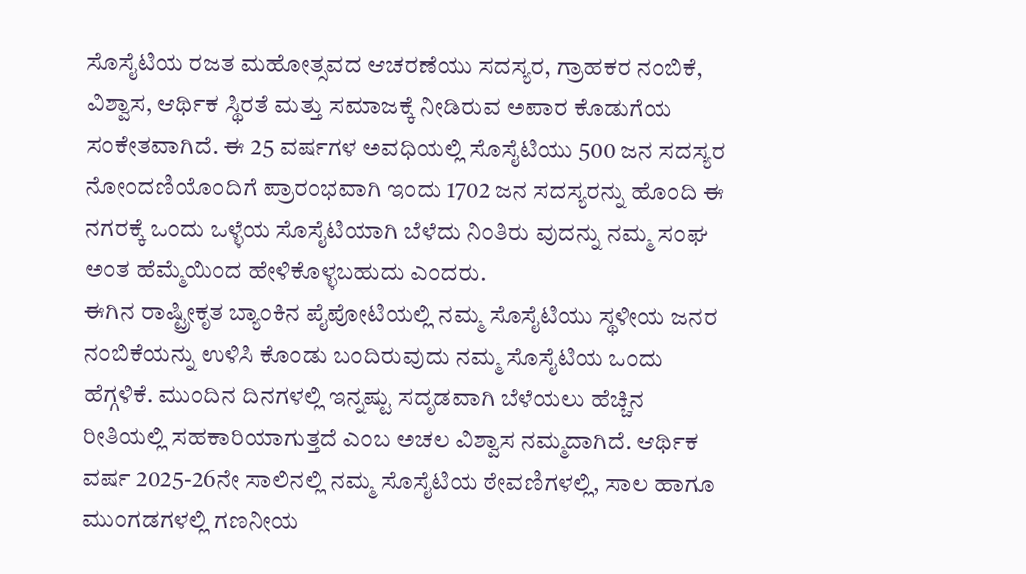ಸೊಸೈಟಿಯ ರಜತ ಮಹೋತ್ಸವದ ಆಚರಣೆಯು ಸದಸ್ಯರ, ಗ್ರಾಹಕರ ನಂಬಿಕೆ, ವಿಶ್ವಾಸ, ಆರ್ಥಿಕ ಸ್ಥಿರತೆ ಮತ್ತು ಸಮಾಜಕ್ಕೆ ನೀಡಿರುವ ಅಪಾರ ಕೊಡುಗೆಯ ಸಂಕೇತವಾಗಿದೆ. ಈ 25 ವರ್ಷಗಳ ಅವಧಿಯಲ್ಲಿ ಸೊಸೈಟಿಯು 500 ಜನ ಸದಸ್ಯರ ನೋಂದಣಿಯೊಂದಿಗೆ ಪ್ರಾರಂಭವಾಗಿ ಇಂದು 1702 ಜನ ಸದಸ್ಯರನ್ನು ಹೊಂದಿ ಈ ನಗರಕ್ಕೆ ಒಂದು ಒಳ್ಳೆಯ ಸೊಸೈಟಿಯಾಗಿ ಬೆಳೆದು ನಿಂತಿರು ವುದನ್ನು ನಮ್ಮ ಸಂಘ ಅಂತ ಹೆಮ್ಮೆಯಿಂದ ಹೇಳಿಕೊಳ್ಳಬಹುದು ಎಂದರು.
ಈಗಿನ ರಾಷ್ಟ್ರೀಕೃತ ಬ್ಯಾಂಕಿನ ಪೈಪೋಟಿಯಲ್ಲಿ ನಮ್ಮ ಸೊಸೈಟಿಯು ಸ್ಥಳೀಯ ಜನರ ನಂಬಿಕೆಯನ್ನು ಉಳಿಸಿ ಕೊಂಡು ಬಂದಿರುವುದು ನಮ್ಮ ಸೊಸೈಟಿಯ ಒಂದು ಹೆಗ್ಗಳಿಕೆ. ಮುಂದಿನ ದಿನಗಳಲ್ಲಿ ಇನ್ನಷ್ಟು ಸದೃಡವಾಗಿ ಬೆಳೆಯಲು ಹೆಚ್ಚಿನ ರೀತಿಯಲ್ಲಿ ಸಹಕಾರಿಯಾಗುತ್ತದೆ ಎಂಬ ಅಚಲ ವಿಶ್ವಾಸ ನಮ್ಮದಾಗಿದೆ. ಆರ್ಥಿಕ ವರ್ಷ 2025-26ನೇ ಸಾಲಿನಲ್ಲಿ ನಮ್ಮ ಸೊಸೈಟಿಯ ಠೇವಣಿಗಳಲ್ಲಿ, ಸಾಲ ಹಾಗೂ ಮುಂಗಡಗಳಲ್ಲಿ ಗಣನೀಯ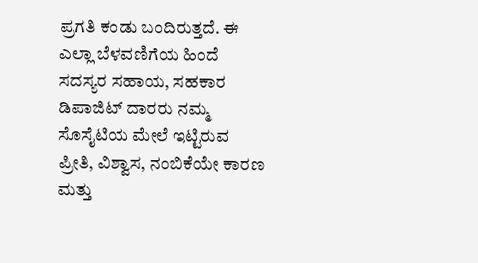ಪ್ರಗತಿ ಕಂಡು ಬಂದಿರುತ್ತದೆ. ಈ ಎಲ್ಲಾ ಬೆಳವಣಿಗೆಯ ಹಿಂದೆ ಸದಸ್ಯರ ಸಹಾಯ, ಸಹಕಾರ ಡಿಪಾಜಿಟ್ ದಾರರು ನಮ್ಮ ಸೊಸೈಟಿಯ ಮೇಲೆ ಇಟ್ಟಿರುವ ಪ್ರೀತಿ, ವಿಶ್ವಾಸ, ನಂಬಿಕೆಯೇ ಕಾರಣ ಮತ್ತು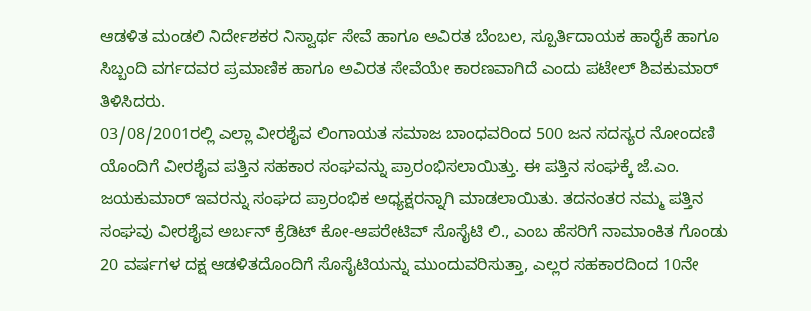ಆಡಳಿತ ಮಂಡಲಿ ನಿರ್ದೇಶಕರ ನಿಸ್ವಾರ್ಥ ಸೇವೆ ಹಾಗೂ ಅವಿರತ ಬೆಂಬಲ, ಸ್ಪೂರ್ತಿದಾಯಕ ಹಾರೈಕೆ ಹಾಗೂ ಸಿಬ್ಬಂದಿ ವರ್ಗದವರ ಪ್ರಮಾಣಿಕ ಹಾಗೂ ಅವಿರತ ಸೇವೆಯೇ ಕಾರಣವಾಗಿದೆ ಎಂದು ಪಟೇಲ್ ಶಿವಕುಮಾರ್ ತಿಳಿಸಿದರು.
03/08/2001ರಲ್ಲಿ ಎಲ್ಲಾ ವೀರಶೈವ ಲಿಂಗಾಯತ ಸಮಾಜ ಬಾಂಧವರಿಂದ 500 ಜನ ಸದಸ್ಯರ ನೋಂದಣಿ ಯೊಂದಿಗೆ ವೀರಶೈವ ಪತ್ತಿನ ಸಹಕಾರ ಸಂಘವನ್ನು ಪ್ರಾರಂಭಿಸಲಾಯಿತ್ತು. ಈ ಪತ್ತಿನ ಸಂಘಕ್ಕೆ ಜೆ.ಎಂ. ಜಯಕುಮಾರ್ ಇವರನ್ನು ಸಂಘದ ಪ್ರಾರಂಭಿಕ ಅಧ್ಯಕ್ಷರನ್ನಾಗಿ ಮಾಡಲಾಯಿತು. ತದನಂತರ ನಮ್ಮ ಪತ್ತಿನ ಸಂಘವು ವೀರಶೈವ ಅರ್ಬನ್ ಕ್ರೆಡಿಟ್ ಕೋ-ಆಪರೇಟಿವ್ ಸೊಸೈಟಿ ಲಿ., ಎಂಬ ಹೆಸರಿಗೆ ನಾಮಾಂಕಿತ ಗೊಂಡು 20 ವರ್ಷಗಳ ದಕ್ಷ ಆಡಳಿತದೊಂದಿಗೆ ಸೊಸೈಟಿಯನ್ನು ಮುಂದುವರಿಸುತ್ತಾ, ಎಲ್ಲರ ಸಹಕಾರದಿಂದ 10ನೇ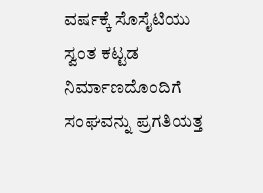ವರ್ಷಕ್ಕೆ ಸೊಸೈಟಿಯು ಸ್ವಂತ ಕಟ್ಟಡ ನಿರ್ಮಾಣದೊಂದಿಗೆ ಸಂಘವನ್ನು ಪ್ರಗತಿಯತ್ತ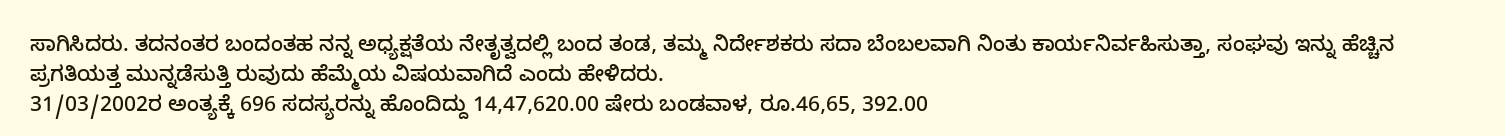ಸಾಗಿಸಿದರು. ತದನಂತರ ಬಂದಂತಹ ನನ್ನ ಅಧ್ಯಕ್ಷತೆಯ ನೇತೃತ್ವದಲ್ಲಿ ಬಂದ ತಂಡ, ತಮ್ಮ ನಿರ್ದೇಶಕರು ಸದಾ ಬೆಂಬಲವಾಗಿ ನಿಂತು ಕಾರ್ಯನಿರ್ವಹಿಸುತ್ತಾ, ಸಂಘವು ಇನ್ನು ಹೆಚ್ಚಿನ ಪ್ರಗತಿಯತ್ತ ಮುನ್ನಡೆಸುತ್ತಿ ರುವುದು ಹೆಮ್ಮೆಯ ವಿಷಯವಾಗಿದೆ ಎಂದು ಹೇಳಿದರು.
31/03/2002ರ ಅಂತ್ಯಕ್ಕೆ 696 ಸದಸ್ಯರನ್ನು ಹೊಂದಿದ್ದು 14,47,620.00 ಷೇರು ಬಂಡವಾಳ, ರೂ.46,65, 392.00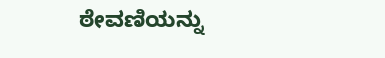ಠೇವಣಿಯನ್ನು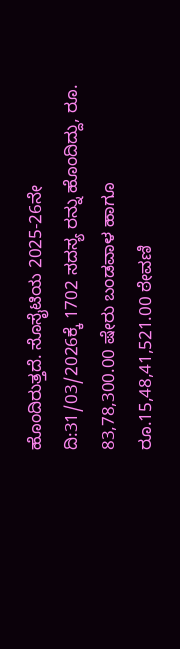ಹೊಂದಿರುತ್ತದೆ. ಸೊಸೈಟಿಯ 2025-26ನೇ ದಿ:31/03/2026ಕ್ಕೆ 1702 ಸದಸ್ಯ ರನ್ನು ಹೊಂದಿದ್ದು, ರೂ. 83,78,300.00 ಷೇರು ಬಂಡವಾಳ ಹಾಗೂ ರೂ.15,48,41,521.00 ಠೇವಣಿ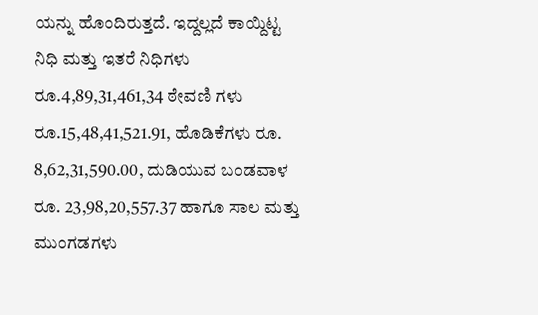ಯನ್ನು ಹೊಂದಿರುತ್ತದೆ. ಇದ್ದಲ್ಲದೆ ಕಾಯ್ದಿಟ್ಟ ನಿಧಿ ಮತ್ತು ಇತರೆ ನಿಧಿಗಳು ರೂ.4,89,31,461,34 ಠೇವಣಿ ಗಳು ರೂ.15,48,41,521.91, ಹೊಡಿಕೆಗಳು ರೂ. 8,62,31,590.00, ದುಡಿಯುವ ಬಂಡವಾಳ ರೂ. 23,98,20,557.37 ಹಾಗೂ ಸಾಲ ಮತ್ತು ಮುಂಗಡಗಳು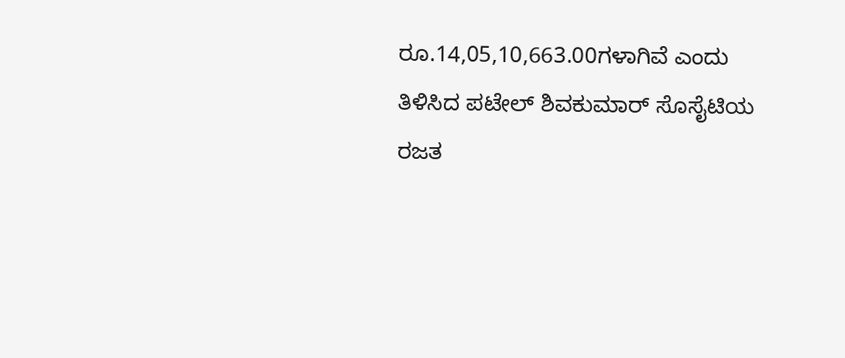ರೂ.14,05,10,663.00ಗಳಾಗಿವೆ ಎಂದು ತಿಳಿಸಿದ ಪಟೇಲ್ ಶಿವಕುಮಾರ್ ಸೊಸೈಟಿಯ ರಜತ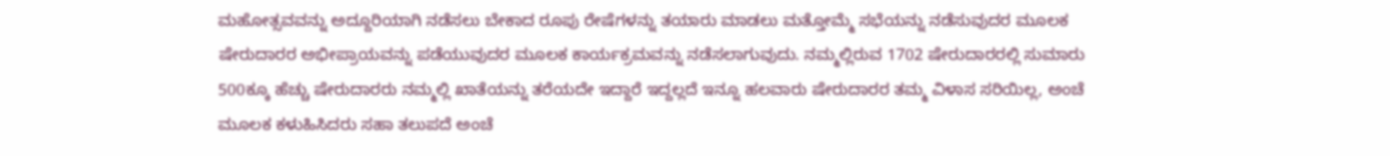ಮಹೋತ್ಸವವನ್ನು ಅದ್ದೂರಿಯಾಗಿ ನಡೆಸಲು ಬೇಕಾದ ರೂಪು ರೇಷೆಗಳನ್ನು ತಯಾರು ಮಾಡಲು ಮತ್ತೋಮ್ಮೆ ಸಭೆಯನ್ನು ನಡೆಸುವುದರ ಮೂಲಕ ಷೇರುದಾರರ ಅಭೀಪ್ರಾಯವನ್ನು ಪಡೆಯುವುದರ ಮೂಲಕ ಕಾರ್ಯಕ್ರಮವನ್ನು ನಡೆಸಲಾಗುವುದು. ನಮ್ಮಲ್ಲಿರುವ 1702 ಷೇರುದಾರರಲ್ಲಿ ಸುಮಾರು 500ಕ್ಕೂ ಹೆಚ್ಚು ಷೇರುದಾರರು ನಮ್ಮಲ್ಲಿ ಖಾತೆಯನ್ನು ತರೆಯದೇ ಇದ್ದಾರೆ ಇದ್ದಲ್ಲದೆ ಇನ್ನೂ ಹಲವಾರು ಷೇರುದಾರರ ತಮ್ಮ ವಿಳಾಸ ಸರಿಯಿಲ್ಲ, ಅಂಚೆ ಮೂಲಕ ಕಳುಹಿಸಿದರು ಸಹಾ ತಲುಪದೆ ಅಂಚೆ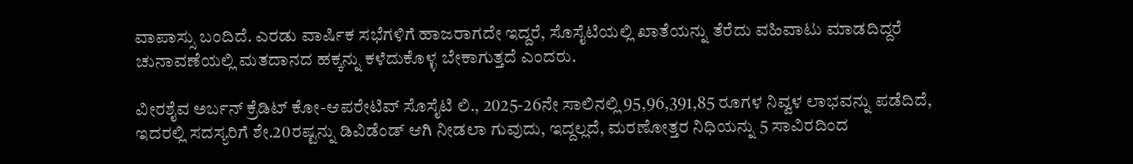ವಾಪಾಸ್ಸು ಬಂದಿದೆ. ಎರಡು ವಾರ್ಷಿಕ ಸಭೆಗಳಿಗೆ ಹಾಜರಾಗದೇ ಇದ್ದರೆ, ಸೊಸೈಟಿಯಲ್ಲಿ ಖಾತೆಯನ್ನು ತೆರೆದು ವಹಿವಾಟು ಮಾಡದಿದ್ದರೆ ಚುನಾವಣೆಯಲ್ಲಿ ಮತದಾನದ ಹಕ್ಕನ್ನು ಕಳೆದುಕೊಳ್ಳ ಬೇಕಾಗುತ್ತದೆ ಎಂದರು.

ವೀರಶೈವ ಅರ್ಬನ್ ಕ್ರೆಡಿಟ್ ಕೋ-ಆಪರೇಟಿವ್ ಸೊಸೈಟಿ ಲಿ., 2025-26ನೇ ಸಾಲಿನಲ್ಲಿ 95,96,391,85 ರೂಗಳ ನಿವ್ವಳ ಲಾಭವನ್ನು ಪಡೆದಿದೆ, ಇದರಲ್ಲಿ ಸದಸ್ಯರಿಗೆ ಶೇ.20ರಷ್ಟನ್ನು ಡಿವಿಡೆಂಡ್ ಆಗಿ ನೀಡಲಾ ಗುವುದು, ಇದ್ದಲ್ಲದೆ, ಮರಣೋತ್ತರ ನಿಧಿಯನ್ನು 5 ಸಾವಿರದಿಂದ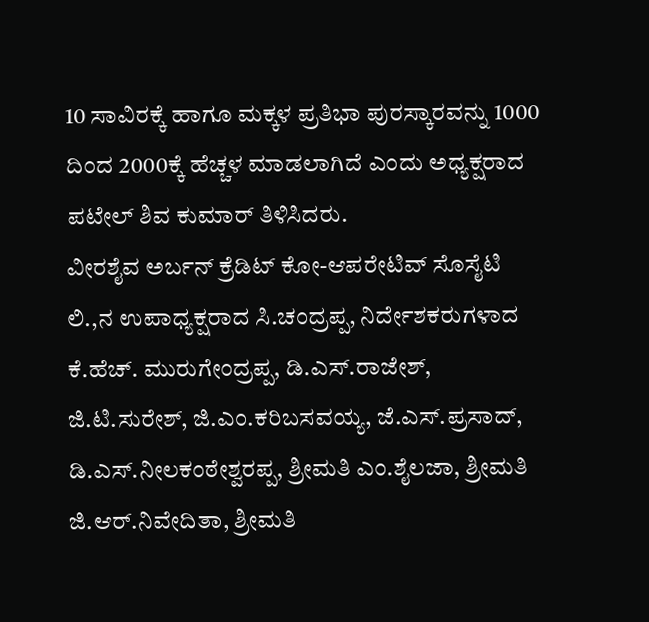10 ಸಾವಿರಕ್ಕೆ ಹಾಗೂ ಮಕ್ಕಳ ಪ್ರತಿಭಾ ಪುರಸ್ಕಾರವನ್ನು 1000 ದಿಂದ 2000ಕ್ಕೆ ಹೆಚ್ಚಳ ಮಾಡಲಾಗಿದೆ ಎಂದು ಅಧ್ಯಕ್ಷರಾದ ಪಟೇಲ್ ಶಿವ ಕುಮಾರ್ ತಿಳಿಸಿದರು.
ವೀರಶೈವ ಅರ್ಬನ್ ಕ್ರೆಡಿಟ್ ಕೋ-ಆಪರೇಟಿವ್ ಸೊಸೈಟಿ ಲಿ.,ನ ಉಪಾಧ್ಯಕ್ಷರಾದ ಸಿ.ಚಂದ್ರಪ್ಪ, ನಿರ್ದೇಶಕರುಗಳಾದ ಕೆ.ಹೆಚ್. ಮುರುಗೇಂದ್ರಪ್ಪ, ಡಿ.ಎಸ್.ರಾಜೇಶ್, ಜಿ.ಟಿ.ಸುರೇಶ್, ಜಿ.ಎಂ.ಕರಿಬಸವಯ್ಯ, ಜೆ.ಎಸ್.ಪ್ರಸಾದ್, ಡಿ.ಎಸ್.ನೀಲಕಂಠೇಶ್ವರಪ್ಪ, ಶ್ರೀಮತಿ ಎಂ.ಶೈಲಜಾ, ಶ್ರೀಮತಿ ಜಿ.ಆರ್.ನಿವೇದಿತಾ, ಶ್ರೀಮತಿ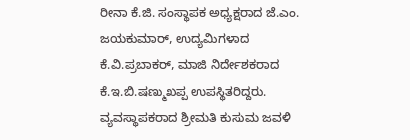ರೀನಾ ಕೆ.ಜಿ. ಸಂಸ್ಥಾಪಕ ಅಧ್ಯಕ್ಷರಾದ ಜೆ.ಎಂ. ಜಯಕುಮಾರ್, ಉದ್ಯಮಿಗಳಾದ ಕೆ.ವಿ.ಪ್ರಬಾಕರ್, ಮಾಜಿ ನಿರ್ದೇಶಕರಾದ ಕೆ.ಇ.ಬಿ.ಷಣ್ಮುಖಪ್ಪ ಉಪಸ್ಥಿತರಿದ್ದರು. ವ್ಯವಸ್ಥಾಪಕರಾದ ಶ್ರೀಮತಿ ಕುಸುಮ ಜವಳಿ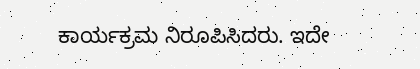ಕಾರ್ಯಕ್ರಮ ನಿರೂಪಿಸಿದರು. ಇದೇ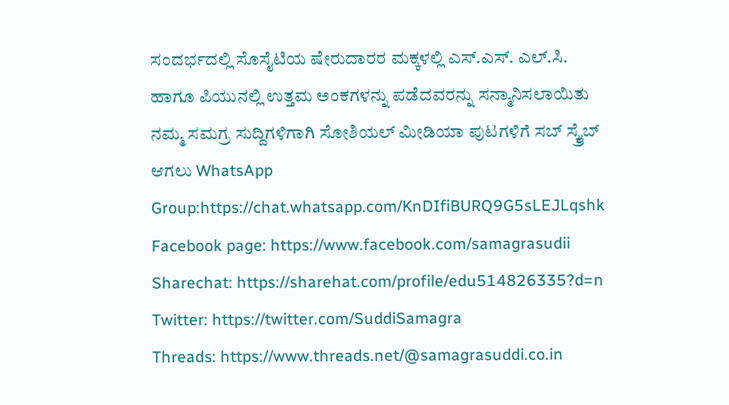ಸಂದರ್ಭದಲ್ಲಿ ಸೊಸೈಟಿಯ ಷೇರುದಾರರ ಮಕ್ಕಳಲ್ಲಿ ಎಸ್.ಎಸ್. ಎಲ್.ಸಿ. ಹಾಗೂ ಪಿಯುನಲ್ಲಿ ಉತ್ತಮ ಅಂಕಗಳನ್ನು ಪಡೆದವರನ್ನು ಸನ್ಮಾನಿಸಲಾಯಿತು
ನಮ್ಮ ಸಮಗ್ರ ಸುದ್ದಿಗಳಿಗಾಗಿ ಸೋಶಿಯಲ್ ಮೀಡಿಯಾ ಪುಟಗಳಿಗೆ ಸಬ್ ಸ್ಕ್ರೈಬ್ ಆಗಲು WhatsApp Group:https://chat.whatsapp.com/KnDIfiBURQ9G5sLEJLqshk
Facebook page: https://www.facebook.com/samagrasudii
Sharechat: https://sharehat.com/profile/edu514826335?d=n
Twitter: https://twitter.com/SuddiSamagra
Threads: https://www.threads.net/@samagrasuddi.co.in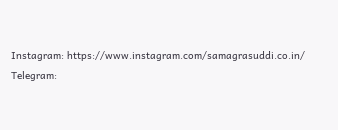Instagram: https://www.instagram.com/samagrasuddi.co.in/
Telegram: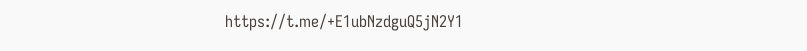https://t.me/+E1ubNzdguQ5jN2Y1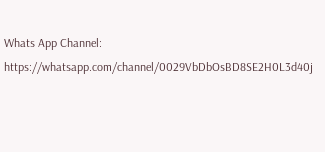Whats App Channel: https://whatsapp.com/channel/0029VbDbOsBD8SE2H0L3d40j